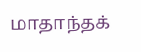மாதாந்தக்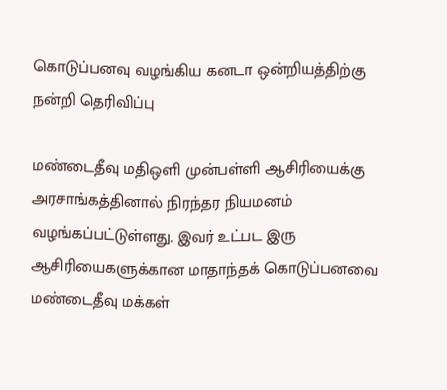கொடுப்பனவு வழங்கிய கனடா ஒன்றியத்திற்கு நன்றி தெரிவிப்பு

மண்டைதீவு மதிஒளி முன்பள்ளி ஆசிரியைக்கு அரசாங்கத்தினால் நிரந்தர நியமனம் வழங்கப்பட்டுள்ளது. இவர் உட்பட இரு ஆசிரியைகளுக்கான மாதாந்தக் கொடுப்பனவை மண்டைதீவு மக்கள்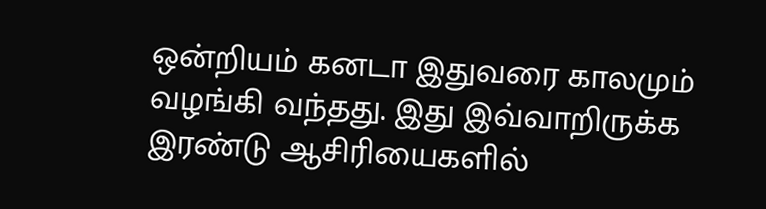ஒன்றியம் கனடா இதுவரை காலமும் வழங்கி வந்தது. இது இவ்வாறிருக்க இரண்டு ஆசிரியைகளில்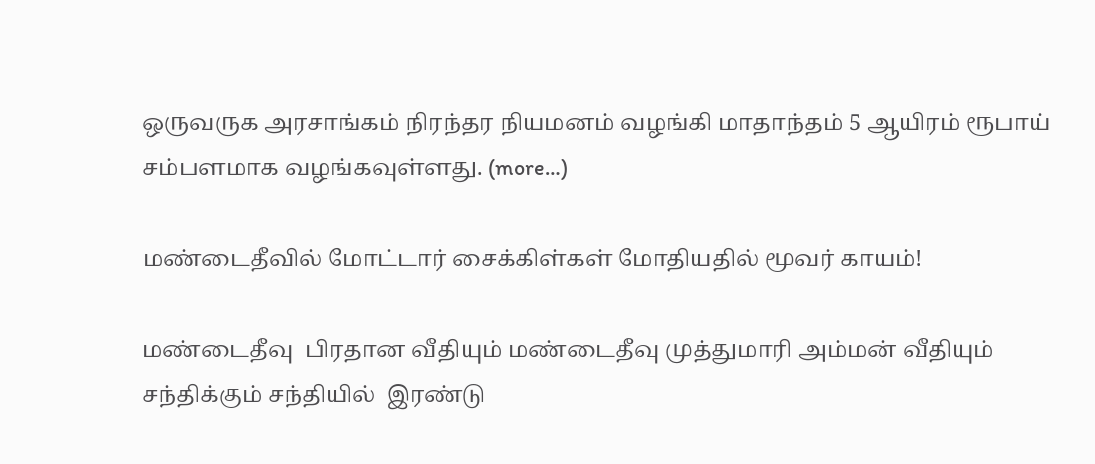ஒருவருக அரசாங்கம் நிரந்தர நியமனம் வழங்கி மாதாந்தம் 5 ஆயிரம் ரூபாய் சம்பளமாக வழங்கவுள்ளது. (more…)

மண்டைதீவில் மோட்டார் சைக்கிள்கள் மோதியதில் மூவர் காயம்!

மண்டைதீவு  பிரதான வீதியும் மண்டைதீவு முத்துமாரி அம்மன் வீதியும் சந்திக்கும் சந்தியில்  இரண்டு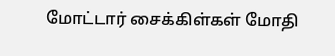மோட்டார் சைக்கிள்கள் மோதி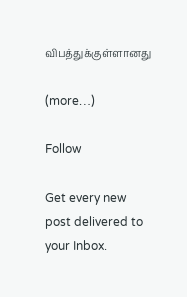விபத்துக்குள்ளானது

(more…)

Follow

Get every new post delivered to your Inbox.